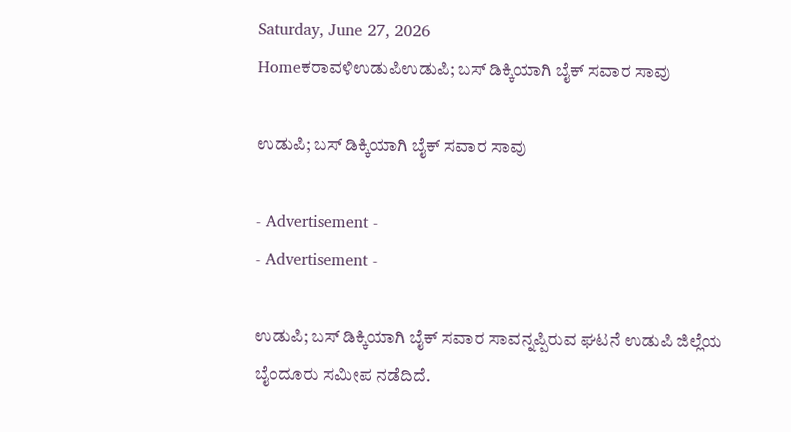Saturday, June 27, 2026
Homeಕರಾವಳಿಉಡುಪಿಉಡುಪಿ; ಬಸ್ ಡಿಕ್ಕಿಯಾಗಿ ಬೈಕ್ ಸವಾರ ಸಾವು

ಉಡುಪಿ; ಬಸ್ ಡಿಕ್ಕಿಯಾಗಿ ಬೈಕ್ ಸವಾರ ಸಾವು

- Advertisement -
- Advertisement -

ಉಡುಪಿ; ಬಸ್ ಡಿಕ್ಕಿಯಾಗಿ ಬೈಕ್ ಸವಾರ ಸಾವನ್ನಪ್ಪಿರುವ ಘಟನೆ ಉಡುಪಿ ಜಿಲ್ಲೆಯ ಬೈಂದೂರು ಸಮೀಪ ನಡೆದಿದೆ.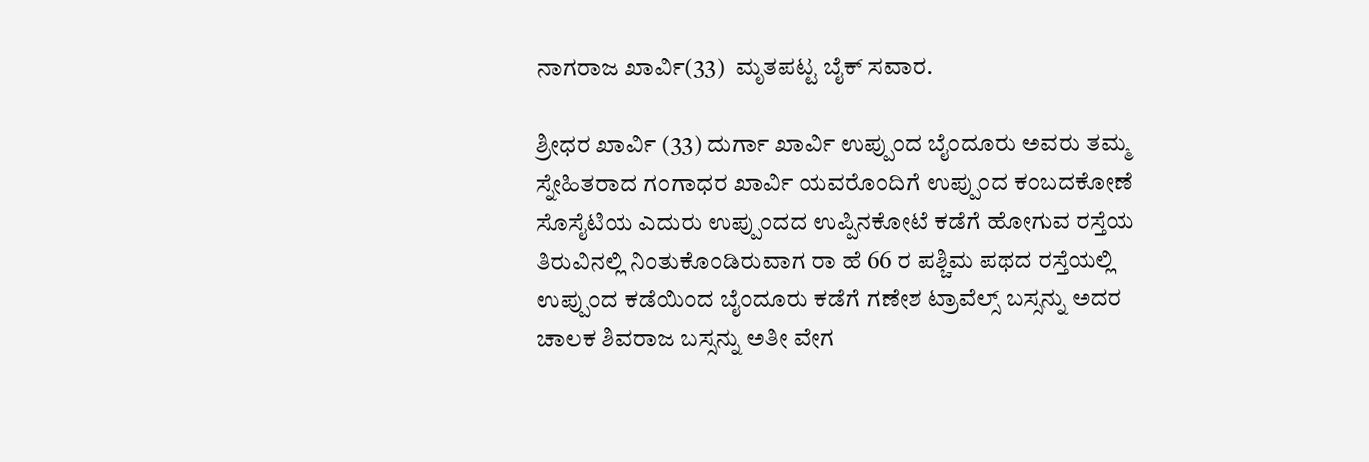ನಾಗರಾಜ ಖಾರ್ವಿ(33)  ಮೃತಪಟ್ಟ ಬೈಕ್ ಸವಾರ.

ಶ್ರೀಧರ ಖಾರ್ವಿ (33) ದುರ್ಗಾ ಖಾರ್ವಿ ಉಪ್ಪುಂದ ಬೈಂದೂರು ಅವರು ತಮ್ಮ ಸ್ನೇಹಿತರಾದ ಗಂಗಾಧರ ಖಾರ್ವಿ ಯವರೊಂದಿಗೆ ಉಪ್ಪುಂದ ಕಂಬದಕೋಣೆ ಸೊಸೈಟಿಯ ಎದುರು ಉಪ್ಪುಂದದ ಉಪ್ಪಿನಕೋಟೆ ಕಡೆಗೆ ಹೋಗುವ ರಸ್ತೆಯ ತಿರುವಿನಲ್ಲಿ ನಿಂತುಕೊಂಡಿರುವಾಗ ರಾ ಹೆ 66 ರ ಪಶ್ಚಿಮ ಪಥದ ರಸ್ತೆಯಲ್ಲಿ ಉಪ್ಪುಂದ ಕಡೆಯಿಂದ ಬೈಂದೂರು ಕಡೆಗೆ ಗಣೇಶ ಟ್ರಾವೆಲ್ಸ್ ಬಸ್ಸನ್ನು ಅದರ ಚಾಲಕ ಶಿವರಾಜ ಬಸ್ಸನ್ನು ಅತೀ ವೇಗ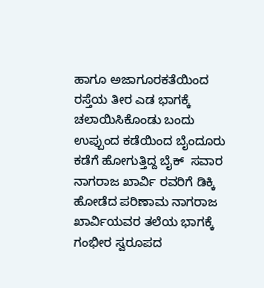ಹಾಗೂ ಅಜಾಗೂರಕತೆಯಿಂದ ರಸ್ತೆಯ ತೀರ ಎಡ ಭಾಗಕ್ಕೆ ಚಲಾಯಿಸಿಕೊಂಡು ಬಂದು ಉಪ್ಪುಂದ ಕಡೆಯಿಂದ ಬೈಂದೂರು ಕಡೆಗೆ ಹೋಗುತ್ತಿದ್ದ ಬೈಕ್  ಸವಾರ ನಾಗರಾಜ ಖಾರ್ವಿ ರವರಿಗೆ ಡಿಕ್ಕಿ ಹೋಡೆದ ಪರಿಣಾಮ ನಾಗರಾಜ ಖಾರ್ವಿಯವರ ತಲೆಯ ಭಾಗಕ್ಕೆ ಗಂಭೀರ ಸ್ವರೂಪದ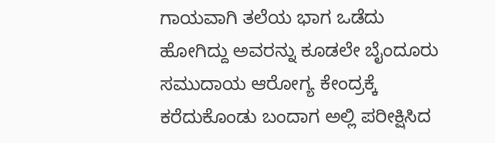ಗಾಯವಾಗಿ ತಲೆಯ ಭಾಗ ಒಡೆದು ಹೋಗಿದ್ದು ಅವರನ್ನು ಕೂಡಲೇ ಬೈಂದೂರು ಸಮುದಾಯ ಆರೋಗ್ಯ ಕೇಂದ್ರಕ್ಕೆ ಕರೆದುಕೊಂಡು ಬಂದಾಗ ಅಲ್ಲಿ ಪರೀಕ್ಷಿಸಿದ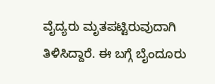ವೈದ್ಯರು ಮೃತಪಟ್ಟಿರುವುದಾಗಿ ತಿಳಿಸಿದ್ದಾರೆ. ಈ ಬಗ್ಗೆ ಬೈಂದೂರು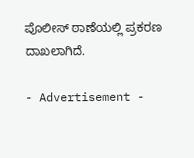ಪೊಲೀಸ್‌ ಠಾಣೆಯಲ್ಲಿ ಪ್ರಕರಣ ದಾಖಲಾಗಿದೆ.

- Advertisement -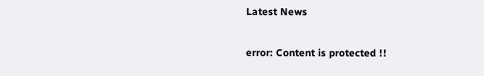Latest News

error: Content is protected !!